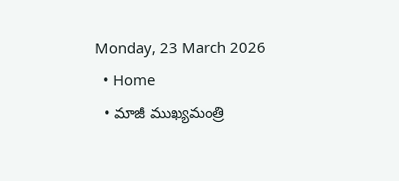Monday, 23 March 2026
  • Home
  • మాజీ ముఖ్యమంత్రి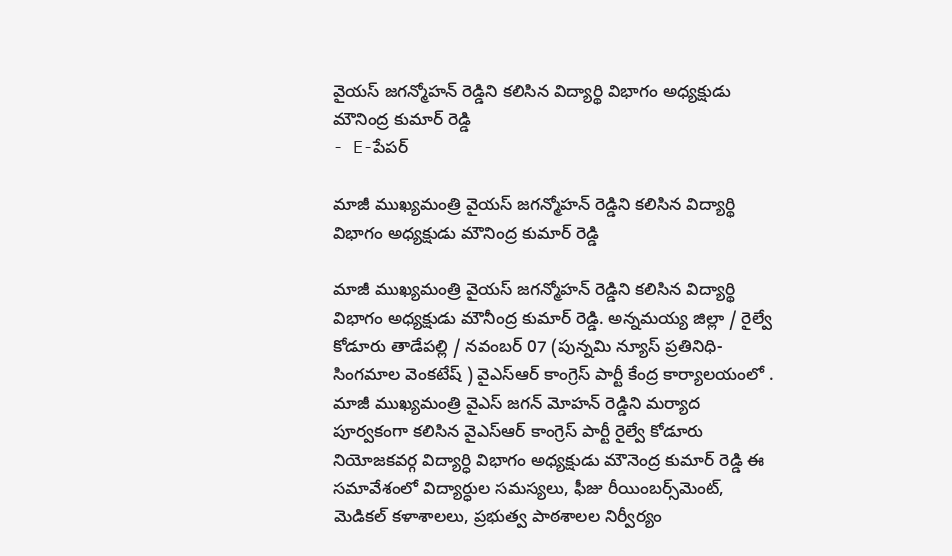వైయస్ జగన్మోహన్ రెడ్డిని కలిసిన విద్యార్థి విభాగం అధ్యక్షుడు మౌనింద్ర కుమార్ రెడ్డి
- E-పేపర్

మాజీ ముఖ్యమంత్రి వైయస్ జగన్మోహన్ రెడ్డిని కలిసిన విద్యార్థి విభాగం అధ్యక్షుడు మౌనింద్ర కుమార్ రెడ్డి

మాజీ ముఖ్యమంత్రి వైయస్ జగన్మోహన్ రెడ్డిని కలిసిన విద్యార్థి విభాగం అధ్యక్షుడు మౌనీంద్ర కుమార్ రెడ్డి. అన్నమయ్య జిల్లా / రైల్వే కోడూరు తాడేపల్లి / నవంబర్ 07 (పున్నమి న్యూస్ ప్రతినిధి- సింగమాల వెంకటేష్ ) వైఎస్ఆర్ కాంగ్రెస్ పార్టీ కేంద్ర కార్యాలయంలో . మాజీ ముఖ్యమంత్రి వైఎస్ జగన్ మోహన్ రెడ్డిని మర్యాద పూర్వకంగా కలిసిన వైఎస్ఆర్ కాంగ్రెస్ పార్టీ రైల్వే కోడూరు నియోజకవర్గ విద్యార్ధి విభాగం అధ్యక్షుడు మౌనెంద్ర కుమార్ రెడ్డి ఈ సమావేశంలో విద్యార్ధుల సమస్యలు, ఫీజు రీయింబర్స్‌మెంట్, మెడికల్‌ కళాశాలలు, ప్రభుత్వ పాఠశాలల నిర్వీర్యం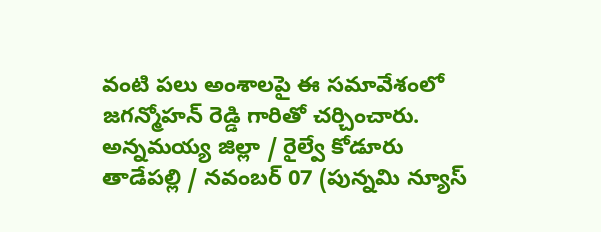వంటి పలు అంశాలపై ఈ సమావేశంలో జగన్మోహన్ రెడ్డి గారితో చర్చించారు. అన్నమయ్య జిల్లా / రైల్వే కోడూరు తాడేపల్లి / నవంబర్ 07 (పున్నమి న్యూస్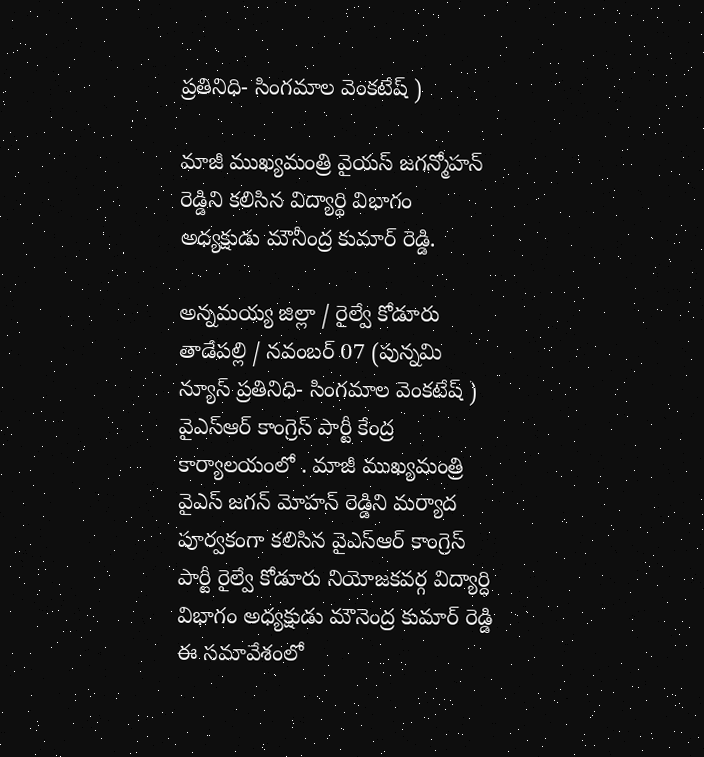ప్రతినిధి- సింగమాల వెంకటేష్ )

మాజీ ముఖ్యమంత్రి వైయస్ జగన్మోహన్ రెడ్డిని కలిసిన విద్యార్థి విభాగం అధ్యక్షుడు మౌనీంద్ర కుమార్ రెడ్డి.

అన్నమయ్య జిల్లా / రైల్వే కోడూరు తాడేపల్లి / నవంబర్ 07 (పున్నమి న్యూస్ ప్రతినిధి- సింగమాల వెంకటేష్ )
వైఎస్ఆర్ కాంగ్రెస్ పార్టీ కేంద్ర కార్యాలయంలో . మాజీ ముఖ్యమంత్రి వైఎస్ జగన్ మోహన్ రెడ్డిని మర్యాద పూర్వకంగా కలిసిన వైఎస్ఆర్ కాంగ్రెస్ పార్టీ రైల్వే కోడూరు నియోజకవర్గ విద్యార్ధి విభాగం అధ్యక్షుడు మౌనెంద్ర కుమార్ రెడ్డి
ఈ సమావేశంలో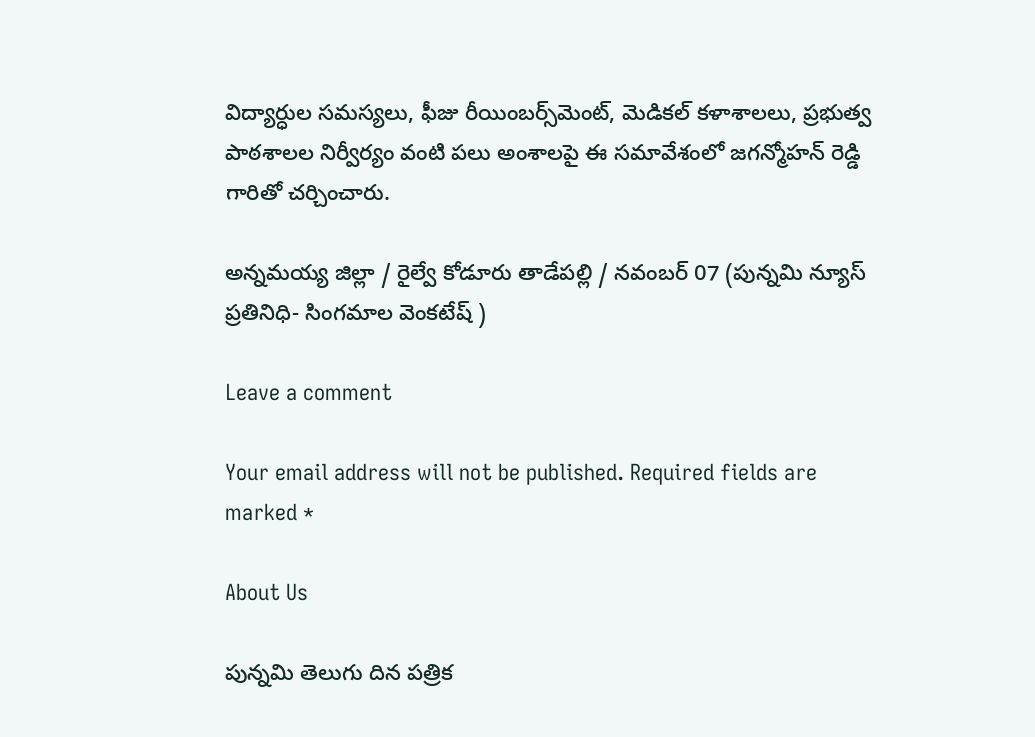విద్యార్ధుల సమస్యలు, ఫీజు రీయింబర్స్‌మెంట్, మెడికల్‌ కళాశాలలు, ప్రభుత్వ పాఠశాలల నిర్వీర్యం వంటి పలు అంశాలపై ఈ సమావేశంలో జగన్మోహన్ రెడ్డి గారితో చర్చించారు.

అన్నమయ్య జిల్లా / రైల్వే కోడూరు తాడేపల్లి / నవంబర్ 07 (పున్నమి న్యూస్ ప్రతినిధి- సింగమాల వెంకటేష్ )

Leave a comment

Your email address will not be published. Required fields are marked *

About Us

పున్నమి తెలుగు దిన పత్రిక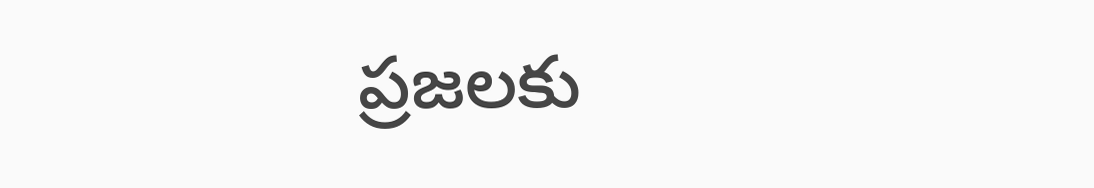ప్రజలకు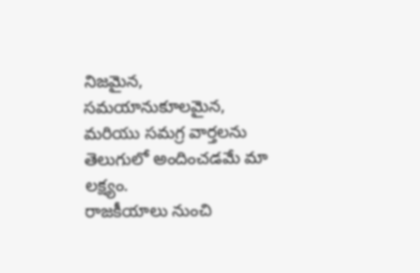నిజమైన, సమయానుకూలమైన, మరియు సమగ్ర వార్తలను తెలుగులో అందించడమే మా లక్ష్యం.
రాజకీయాలు నుంచి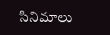సినిమాలు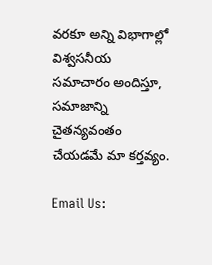వరకూ అన్ని విభాగాల్లో విశ్వసనీయ సమాచారం అందిస్తూ, సమాజాన్ని చైతన్యవంతం చేయడమే మా కర్తవ్యం.

Email Us: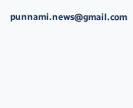punnami.news@gmail.com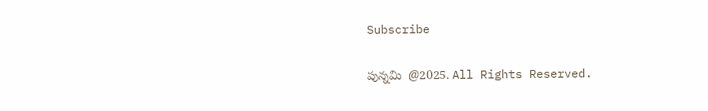Subscribe

పున్నమి  @2025. All Rights Reserved.